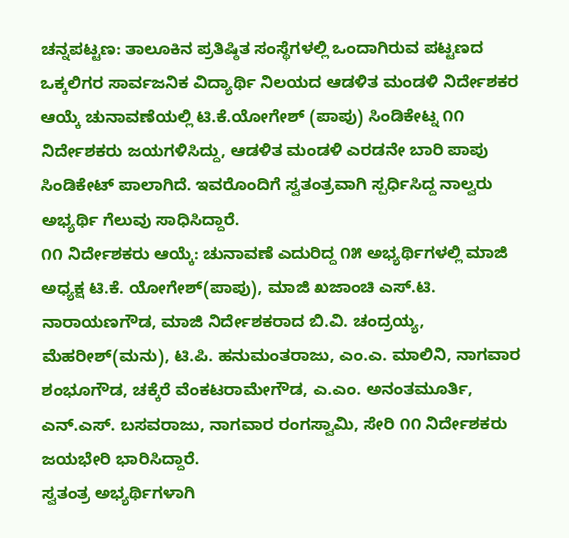ಚನ್ನಪಟ್ಟಣ: ತಾಲೂಕಿನ ಪ್ರತಿಷ್ಠಿತ ಸಂಸ್ಥೆಗಳಲ್ಲಿ ಒಂದಾಗಿರುವ ಪಟ್ಟಣದ ಒಕ್ಕಲಿಗರ ಸಾರ್ವಜನಿಕ ವಿದ್ಯಾರ್ಥಿ ನಿಲಯದ ಆಡಳಿತ ಮಂಡಳಿ ನಿರ್ದೇಶಕರ ಆಯ್ಕೆ ಚುನಾವಣೆಯಲ್ಲಿ ಟಿ.ಕೆ.ಯೋಗೇಶ್ (ಪಾಪು) ಸಿಂಡಿಕೇಟ್ನ ೧೧ ನಿರ್ದೇಶಕರು ಜಯಗಳಿಸಿದ್ದು, ಆಡಳಿತ ಮಂಡಳಿ ಎರಡನೇ ಬಾರಿ ಪಾಪು ಸಿಂಡಿಕೇಟ್ ಪಾಲಾಗಿದೆ. ಇವರೊಂದಿಗೆ ಸ್ವತಂತ್ರವಾಗಿ ಸ್ಪರ್ಧಿಸಿದ್ದ ನಾಲ್ವರು ಅಭ್ಯರ್ಥಿ ಗೆಲುವು ಸಾಧಿಸಿದ್ದಾರೆ.
೧೧ ನಿರ್ದೇಶಕರು ಆಯ್ಕೆ: ಚುನಾವಣೆ ಎದುರಿದ್ದ ೧೫ ಅಭ್ಯರ್ಥಿಗಳಲ್ಲಿ ಮಾಜಿ ಅಧ್ಯಕ್ಷ ಟಿ.ಕೆ. ಯೋಗೇಶ್(ಪಾಪು), ಮಾಜಿ ಖಜಾಂಚಿ ಎಸ್.ಟಿ. ನಾರಾಯಣಗೌಡ, ಮಾಜಿ ನಿರ್ದೇಶಕರಾದ ಬಿ.ವಿ. ಚಂದ್ರಯ್ಯ, ಮೆಹರೀಶ್(ಮನು), ಟಿ.ಪಿ. ಹನುಮಂತರಾಜು, ಎಂ.ಎ. ಮಾಲಿನಿ, ನಾಗವಾರ ಶಂಭೂಗೌಡ, ಚಕ್ಕೆರೆ ವೆಂಕಟರಾಮೇಗೌಡ, ಎ.ಎಂ. ಅನಂತಮೂರ್ತಿ, ಎನ್.ಎಸ್. ಬಸವರಾಜು, ನಾಗವಾರ ರಂಗಸ್ವಾಮಿ, ಸೇರಿ ೧೧ ನಿರ್ದೇಶಕರು ಜಯಭೇರಿ ಭಾರಿಸಿದ್ದಾರೆ.
ಸ್ವತಂತ್ರ ಅಭ್ಯರ್ಥಿಗಳಾಗಿ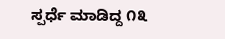ಸ್ಪರ್ಧೆ ಮಾಡಿದ್ದ ೧೩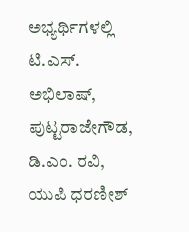ಅಭ್ಯರ್ಥಿಗಳಲ್ಲಿ ಟಿ.ಎಸ್. ಅಭಿಲಾಷ್, ಪುಟ್ಟರಾಜೇಗೌಡ, ಡಿ.ಎಂ. ರವಿ, ಯುಪಿ ಧರಣೀಶ್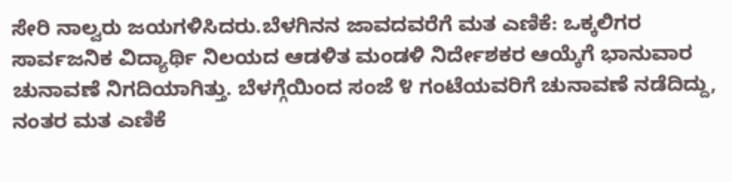ಸೇರಿ ನಾಲ್ವರು ಜಯಗಳಿಸಿದರು.ಬೆಳಗಿನನ ಜಾವದವರೆಗೆ ಮತ ಎಣಿಕೆ: ಒಕ್ಕಲಿಗರ ಸಾರ್ವಜನಿಕ ವಿದ್ಯಾರ್ಥಿ ನಿಲಯದ ಆಡಳಿತ ಮಂಡಳಿ ನಿರ್ದೇಶಕರ ಆಯ್ಕೆಗೆ ಭಾನುವಾರ ಚುನಾವಣೆ ನಿಗದಿಯಾಗಿತ್ತು. ಬೆಳಗ್ಗೆಯಿಂದ ಸಂಜೆ ೪ ಗಂಟೆಯವರಿಗೆ ಚುನಾವಣೆ ನಡೆದಿದ್ದು, ನಂತರ ಮತ ಎಣಿಕೆ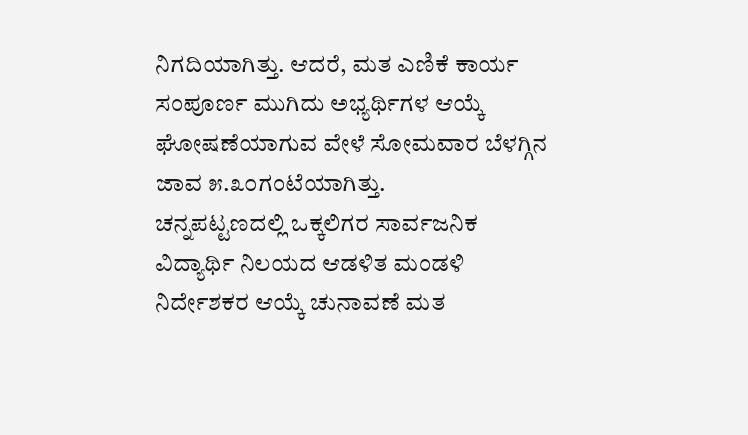ನಿಗದಿಯಾಗಿತ್ತು. ಆದರೆ, ಮತ ಎಣಿಕೆ ಕಾರ್ಯ ಸಂಪೂರ್ಣ ಮುಗಿದು ಅಭ್ಯರ್ಥಿಗಳ ಆಯ್ಕೆ ಘೋಷಣೆಯಾಗುವ ವೇಳೆ ಸೋಮವಾರ ಬೆಳಗ್ಗಿನ ಜಾವ ೫.೩೦ಗಂಟೆಯಾಗಿತ್ತು.
ಚನ್ನಪಟ್ಟಣದಲ್ಲಿ ಒಕ್ಕಲಿಗರ ಸಾರ್ವಜನಿಕ ವಿದ್ಯಾರ್ಥಿ ನಿಲಯದ ಆಡಳಿತ ಮಂಡಳಿ ನಿರ್ದೇಶಕರ ಆಯ್ಕೆ ಚುನಾವಣೆ ಮತ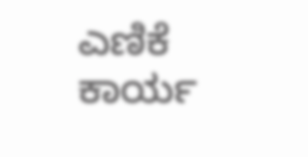ಎಣಿಕೆ ಕಾರ್ಯ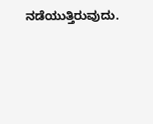ನಡೆಯುತ್ತಿರುವುದು.